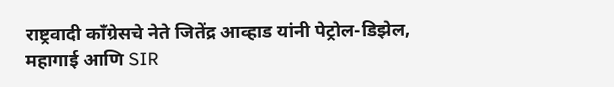राष्ट्रवादी काँग्रेसचे नेते जितेंद्र आव्हाड यांनी पेट्रोल-डिझेल, महागाई आणि SIR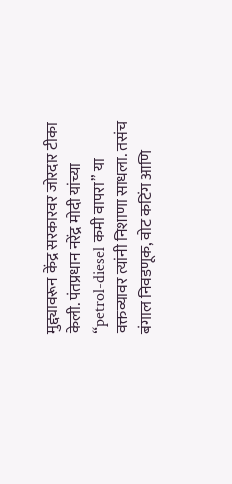मुद्द्यावरून केंद्र सरकारवर जोरदार टीका केली. पंतप्रधान नरेंद्र मोदी यांच्या “petrol-diesel कमी वापरा” या वक्तव्यावर त्यांनी निशाणा साधला. तसंच बंगाल निवडणूक, वोट कटिंग आणि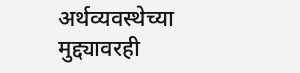अर्थव्यवस्थेच्या मुद्द्यावरही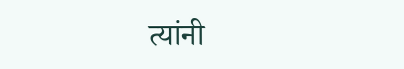त्यांनी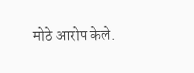मोठे आरोप केले.